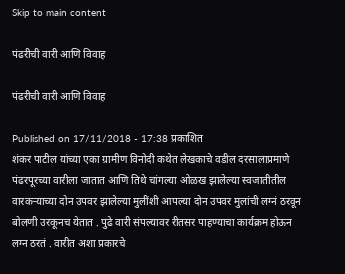Skip to main content

पंढरीची वारी आणि विवाह

पंढरीची वारी आणि विवाह

Published on 17/11/2018 - 17:38 प्रकाशित
शंकर पाटील यांच्या एका ग्रामीण विनोदी कथेत लेखकाचे वडील दरसालाप्रमाणे पंढरपूरच्या वारीला जातात आणि तिथे चांगल्या ओळख झालेल्या स्वजातीतील वारकऱ्याच्या दोन उपवर झालेल्या मुलींशी आपल्या दोन उपवर मुलांची लग्नं ठरवून बोलणी उरकूनच येतात . पुढे वारी संपल्यावर रीतसर पाहण्याचा कार्यक्रम होऊन लग्न ठरतं . वारीत अशा प्रकारचे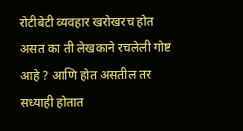रोटीबेटी व्यवहार खरोखरच होत असत का ती लेखकाने रचलेली गोष्ट आहे ? आणि होत असतील तर सध्याही होतात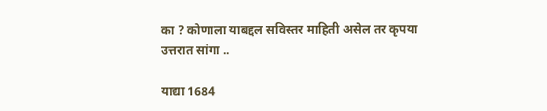का ? कोणाला याबद्दल सविस्तर माहिती असेल तर कृपया उत्तरात सांगा ..

याद्या 1684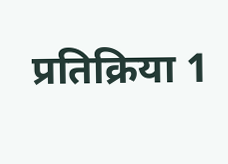प्रतिक्रिया 1